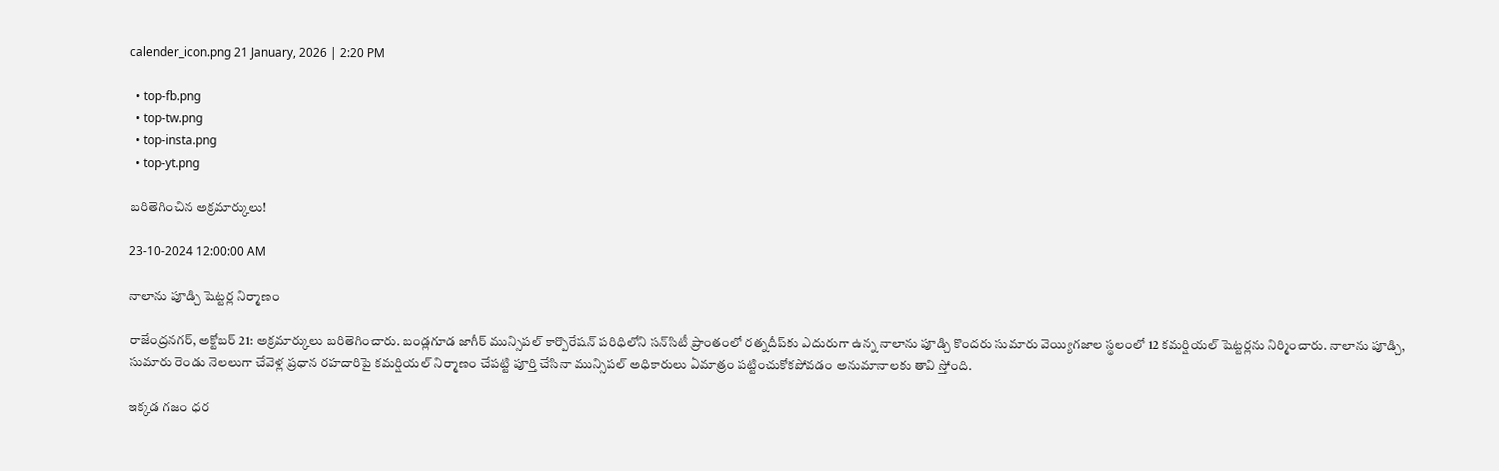calender_icon.png 21 January, 2026 | 2:20 PM

  • top-fb.png
  • top-tw.png
  • top-insta.png
  • top-yt.png

బరితెగించిన అక్రమార్కులు!

23-10-2024 12:00:00 AM

నాలాను పూడ్చి షెట్టర్ల నిర్మాణం

రాజేంద్రనగర్, అక్టోబర్ 21: అక్రమార్కులు బరితెగించారు. బండ్లగూడ జాగీర్ మున్సిపల్ కార్పొరేషన్ పరిధిలోని సన్‌సిటీ ప్రాంతంలో రత్నదీప్‌కు ఎదురుగా ఉన్న నాలాను పూడ్చి కొందరు సుమారు వెయ్యిగజాల స్థలంలో 12 కమర్షియల్ షెట్టర్లను నిర్మించారు. నాలాను పూడ్చి, సుమారు రెండు నెలలుగా చేవెళ్ల ప్రధాన రహదారిపై కమర్షియల్ నిర్మాణం చేపట్టి పూర్తి చేసినా మున్సిపల్ అధికారులు ఏమాత్రం పట్టించుకోకపోవడం అనుమానాలకు తావి స్తోంది.

ఇక్కడ గజం ధర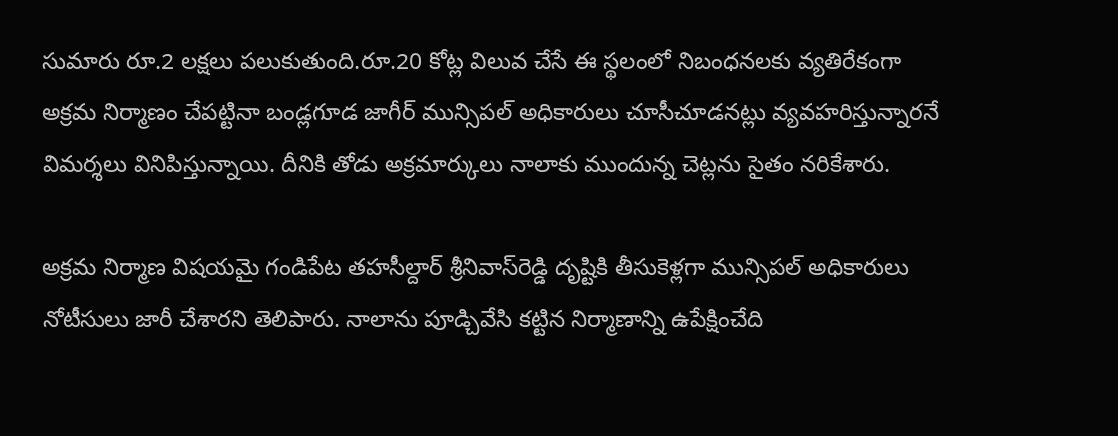సుమారు రూ.2 లక్షలు పలుకుతుంది.రూ.20 కోట్ల విలువ చేసే ఈ స్థలంలో నిబంధనలకు వ్యతిరేకంగా అక్రమ నిర్మాణం చేపట్టినా బండ్లగూడ జాగీర్ మున్సిపల్ అధికారులు చూసీచూడనట్లు వ్యవహరిస్తున్నారనే విమర్శలు వినిపిస్తున్నాయి. దీనికి తోడు అక్రమార్కులు నాలాకు ముందున్న చెట్లను సైతం నరికేశారు.

అక్రమ నిర్మాణ విషయమై గండిపేట తహసీల్దార్ శ్రీనివాస్‌రెడ్డి దృష్టికి తీసుకెళ్లగా మున్సిపల్ అధికారులు నోటీసులు జారీ చేశారని తెలిపారు. నాలాను పూడ్చివేసి కట్టిన నిర్మాణాన్ని ఉపేక్షించేది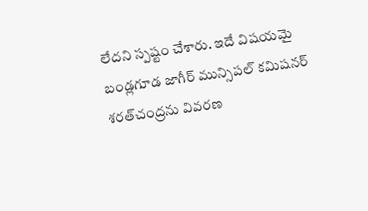లేదని స్పష్టం చేశారు. ఇదే విషయమై బండ్లగూడ జాగీర్ మున్సిపల్ కమిషనర్ శరత్‌చంద్రను వివరణ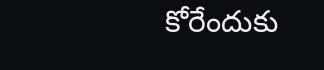కోరేందుకు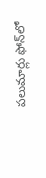పలుమార్లు ఫోన్‌లో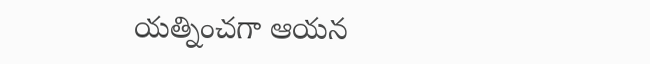యత్నించగా ఆయన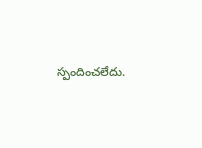స్పందించలేదు.